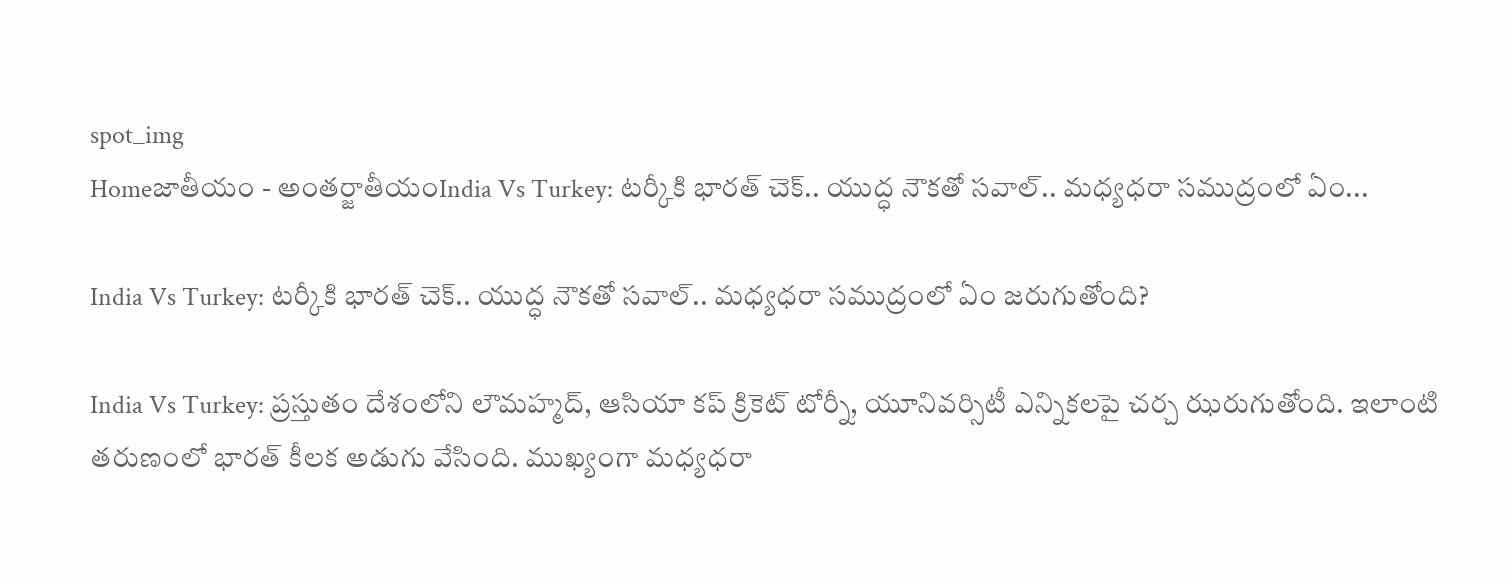spot_img
Homeజాతీయం - అంతర్జాతీయంIndia Vs Turkey: టర్కీకి భారత్ చెక్.. యుద్ధ నౌకతో సవాల్.. మధ్యధరా సముద్రంలో ఏం...

India Vs Turkey: టర్కీకి భారత్ చెక్.. యుద్ధ నౌకతో సవాల్.. మధ్యధరా సముద్రంలో ఏం జరుగుతోంది?

India Vs Turkey: ప్రస్తుతం దేశంలోని లౌమహ్మద్, ఆసియా కప్‌ క్రికెట్‌ టోర్నీ, యూనివర్సిటీ ఎన్నికలపై చర్చ ఝరుగుతోంది. ఇలాంటి తరుణంలో భారత్‌ కీలక అడుగు వేసింది. ముఖ్యంగా మధ్యధరా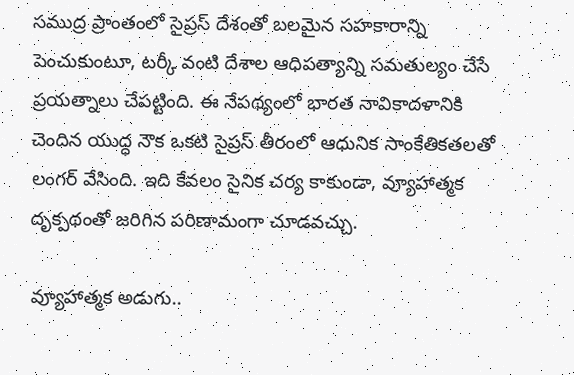సముద్ర ప్రాంతంలో సైప్రస్‌ దేశంతో బలమైన సహకారాన్ని పెంచుకుంటూ, టర్కీ వంటి దేశాల ఆధిపత్యాన్ని సమతుల్యం చేసే ప్రయత్నాలు చేపట్టింది. ఈ నేపథ్యంలో భారత నావికాదళానికి చెందిన యుద్ధ నౌక ఒకటి సైప్రస్‌ తీరంలో ఆధునిక సాంకేతికతలతో లంగర్‌ వేసింది. ఇది కేవలం సైనిక చర్య కాకుండా, వ్యూహాత్మక దృక్పథంతో జరిగిన పరిణామంగా చూడవచ్చు.

వ్యూహాత్మక అడుగు..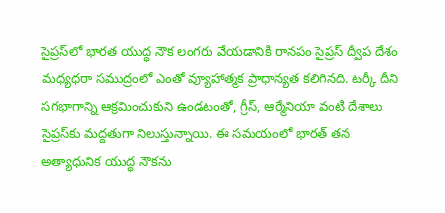సైప్రస్‌లో భారత యుద్ధ నౌక లంగరు వేయడానికి రానపం సైప్రస్‌ ద్వీప దేశం మధ్యధరా సముద్రంలో ఎంతో వ్యూహాత్మక ప్రాధాన్యత కలిగినది. టర్కీ దీని సగభాగాన్ని ఆక్రమించుకుని ఉండటంతో, గ్రీస్, ఆర్మేనియా వంటి దేశాలు సైప్రస్‌కు మద్దతుగా నిలుస్తున్నాయి. ఈ సమయంలో భారత్‌ తన అత్యాధునిక యుద్ధ నౌకను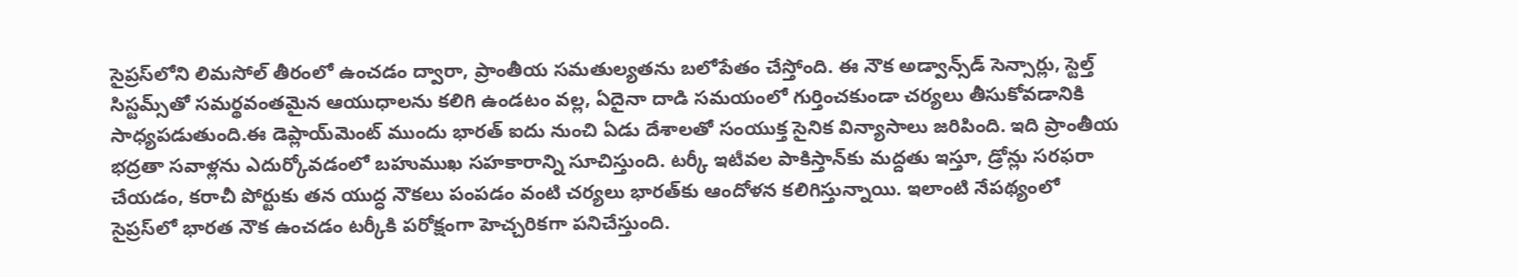సైప్రస్‌లోని లిమసోల్‌ తీరంలో ఉంచడం ద్వారా, ప్రాంతీయ సమతుల్యతను బలోపేతం చేస్తోంది. ఈ నౌక అడ్వాన్స్‌డ్‌ సెన్సార్లు, స్టెల్త్‌ సిస్టమ్స్‌తో సమర్థవంతమైన ఆయుధాలను కలిగి ఉండటం వల్ల, ఏదైనా దాడి సమయంలో గుర్తించకుండా చర్యలు తీసుకోవడానికి సాధ్యపడుతుంది.ఈ డెప్లాయ్‌మెంట్‌ ముందు భారత్‌ ఐదు నుంచి ఏడు దేశాలతో సంయుక్త సైనిక విన్యాసాలు జరిపింది. ఇది ప్రాంతీయ భద్రతా సవాళ్లను ఎదుర్కోవడంలో బహుముఖ సహకారాన్ని సూచిస్తుంది. టర్కీ ఇటీవల పాకిస్తాన్‌కు మద్దతు ఇస్తూ, డ్రోన్లు సరఫరా చేయడం, కరాచీ పోర్టుకు తన యుద్ధ నౌకలు పంపడం వంటి చర్యలు భారత్‌కు ఆందోళన కలిగిస్తున్నాయి. ఇలాంటి నేపథ్యంలో సైప్రస్‌లో భారత నౌక ఉంచడం టర్కీకి పరోక్షంగా హెచ్చరికగా పనిచేస్తుంది.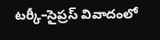టర్కీ–సైప్రస్‌ వివాదంలో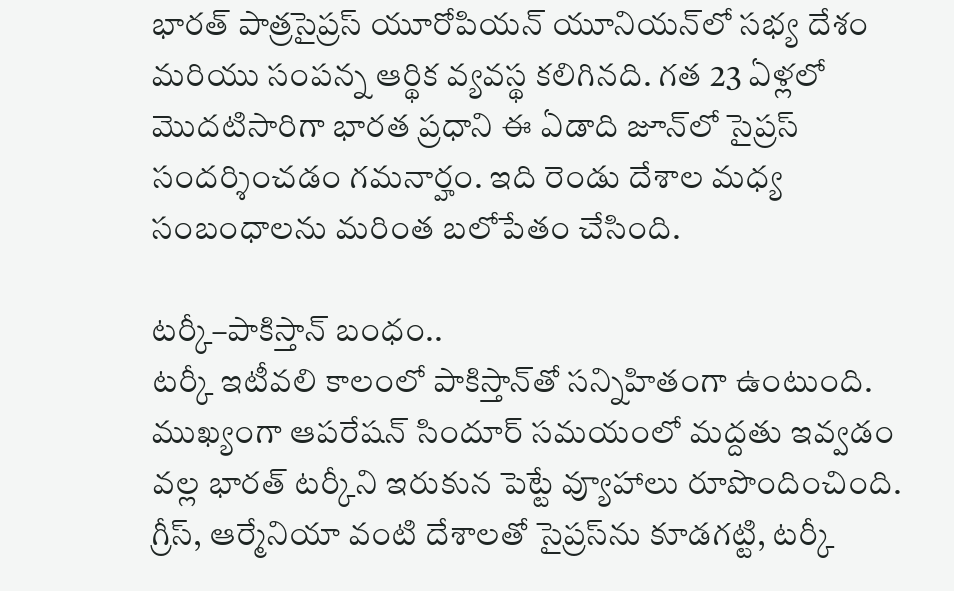భారత్‌ పాత్రసైప్రస్‌ యూరోపియన్‌ యూనియన్‌లో సభ్య దేశం మరియు సంపన్న ఆర్థిక వ్యవస్థ కలిగినది. గత 23 ఏళ్లలో మొదటిసారిగా భారత ప్రధాని ఈ ఏడాది జూన్‌లో సైప్రస్‌ సందర్శించడం గమనార్హం. ఇది రెండు దేశాల మధ్య సంబంధాలను మరింత బలోపేతం చేసింది.

టర్కీ–పాకిస్తాన్‌ బంధం..
టర్కీ ఇటీవలి కాలంలో పాకిస్తాన్‌తో సన్నిహితంగా ఉంటుంది. ముఖ్యంగా ఆపరేషన్‌ సిందూర్‌ సమయంలో మద్దతు ఇవ్వడం వల్ల భారత్‌ టర్కీని ఇరుకున పెట్టే వ్యూహాలు రూపొందించింది. గ్రీస్, ఆర్మేనియా వంటి దేశాలతో సైప్రస్‌ను కూడగట్టి, టర్కీ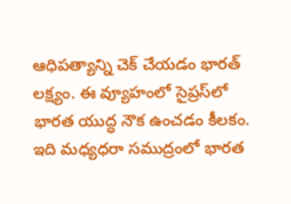ఆధిపత్యాన్ని చెక్‌ చేయడం భారత్‌ లక్ష్యం. ఈ వ్యూహంలో సైప్రస్‌లో భారత యుద్ధ నౌక ఉంచడం కీలకం. ఇది మధ్యధరా సముద్రంలో భారత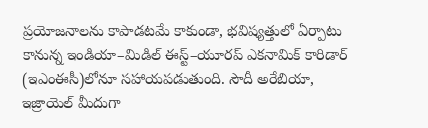ప్రయోజనాలను కాపాడటమే కాకుండా, భవిష్యత్తులో ఏర్పాటు కానున్న ఇండియా–మిడిల్‌ ఈస్ట్‌–యూరప్‌ ఎకనామిక్‌ కారిడార్‌ (ఇఎంఈసీ)లోనూ సహాయపడుతుంది. సౌదీ అరేబియా, ఇజ్రాయెల్‌ మీదుగా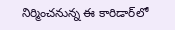నిర్మించనున్న ఈ కారిడార్‌లో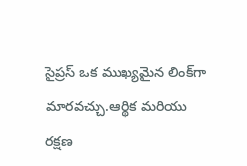సైప్రస్‌ ఒక ముఖ్యమైన లింక్‌గా మారవచ్చు.ఆర్థిక మరియు రక్షణ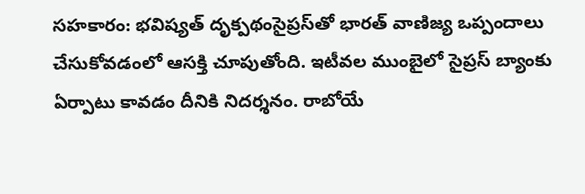సహకారం: భవిష్యత్‌ దృక్పథంసైప్రస్‌తో భారత్‌ వాణిజ్య ఒప్పందాలు చేసుకోవడంలో ఆసక్తి చూపుతోంది. ఇటీవల ముంబైలో సైప్రస్‌ బ్యాంకు ఏర్పాటు కావడం దీనికి నిదర్శనం. రాబోయే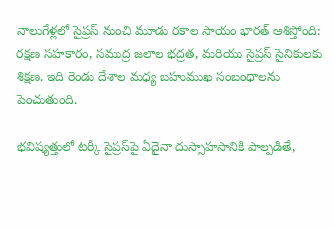నాలుగేళ్లలో సైప్రస్‌ నుంచి మూడు రకాల సాయం భారత్‌ ఆశిస్తోంది: రక్షణ సహకారం, సముద్ర జలాల భద్రత, మరియు సైప్రస్‌ సైనికులకు శిక్షణ. ఇది రెండు దేశాల మధ్య బహుముఖ సంబంధాలను పెంచుతుంది.

భవిష్యత్తులో టర్కీ సైప్రస్‌పై ఏదైనా దుస్సాహసానికి పాల్పడితే,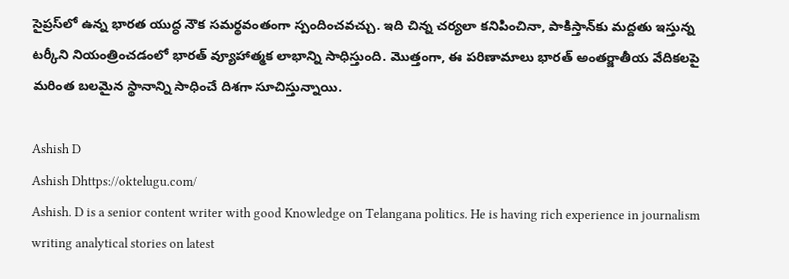సైప్రస్‌లో ఉన్న భారత యుద్ధ నౌక సమర్థవంతంగా స్పందించవచ్చు. ఇది చిన్న చర్యలా కనిపించినా, పాకిస్తాన్‌కు మద్దతు ఇస్తున్న టర్కీని నియంత్రించడంలో భారత్‌ వ్యూహాత్మక లాభాన్ని సాధిస్తుంది. మొత్తంగా, ఈ పరిణామాలు భారత్‌ అంతర్జాతీయ వేదికలపై మరింత బలమైన స్థానాన్ని సాధించే దిశగా సూచిస్తున్నాయి.

Ashish D
Ashish Dhttps://oktelugu.com/
Ashish. D is a senior content writer with good Knowledge on Telangana politics. He is having rich experience in journalism writing analytical stories on latest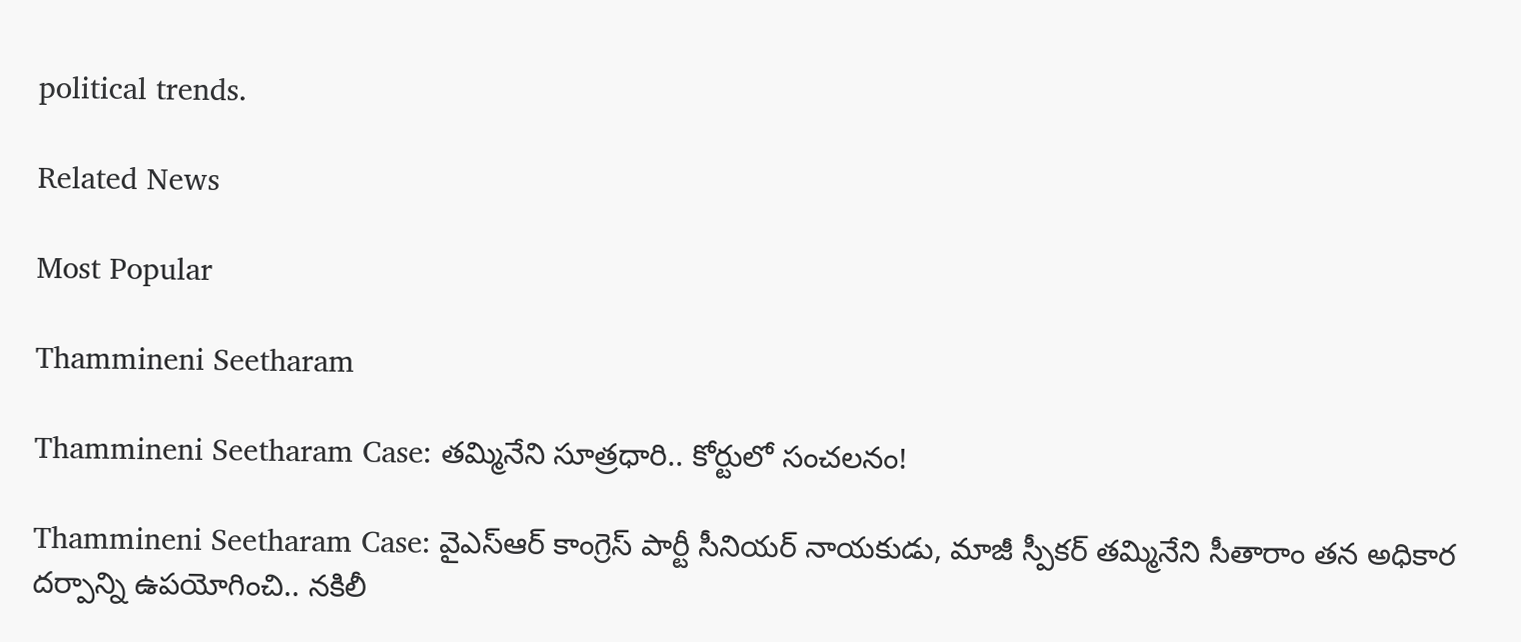political trends.

Related News

Most Popular

Thammineni Seetharam

Thammineni Seetharam Case: తమ్మినేని సూత్రధారి.. కోర్టులో సంచలనం!

Thammineni Seetharam Case: వైఎస్ఆర్ కాంగ్రెస్ పార్టీ సీనియర్ నాయకుడు, మాజీ స్పీకర్ తమ్మినేని సీతారాం తన అధికార దర్పాన్ని ఉపయోగించి.. నకిలీ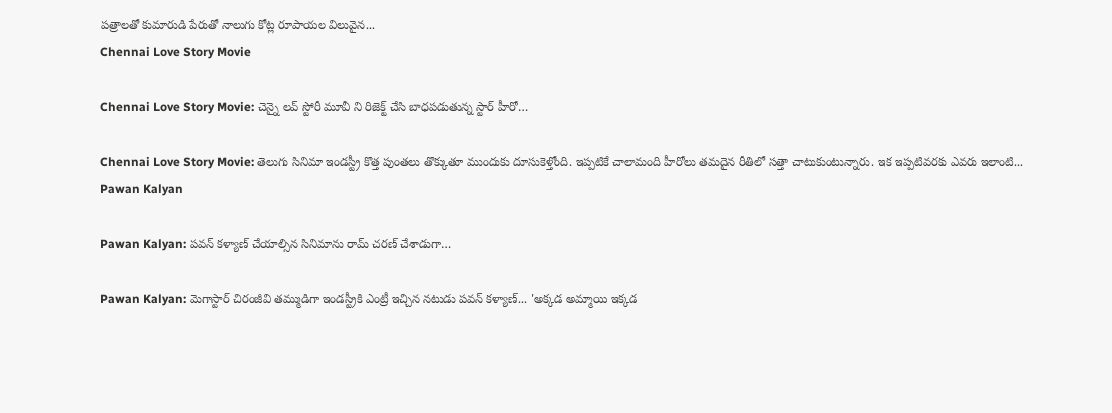పత్రాలతో కుమారుడి పేరుతో నాలుగు కోట్ల రూపాయల విలువైన...
Chennai Love Story Movie

Chennai Love Story Movie: చెన్నై లవ్ స్టోరీ మూవీ ని రిజెక్ట్ చేసి బాధపడుతున్న స్టార్ హీరో…

Chennai Love Story Movie: తెలుగు సినిమా ఇండస్ట్రీ కొత్త పుంతలు తొక్కుతూ ముందుకు దూసుకెళ్తోంది. ఇప్పటికే చాలామంది హీరోలు తమదైన రీతిలో సత్తా చాటుకుంటున్నారు. ఇక ఇప్పటివరకు ఎవరు ఇలాంటి...
Pawan Kalyan

Pawan Kalyan: పవన్ కళ్యాణ్ చేయాల్సిన సినిమాను రామ్ చరణ్ చేశాడుగా…

Pawan Kalyan: మెగాస్టార్ చిరంజీవి తమ్ముడిగా ఇండస్ట్రీకి ఎంట్రీ ఇచ్చిన నటుడు పవన్ కళ్యాణ్... 'అక్కడ అమ్మాయి ఇక్కడ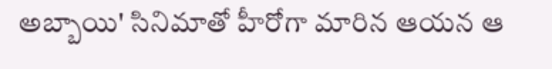అబ్బాయి' సినిమాతో హీరోగా మారిన ఆయన ఆ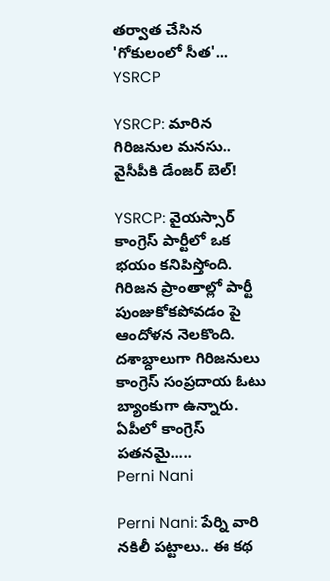తర్వాత చేసిన 'గోకులంలో సీత'...
YSRCP

YSRCP: మారిన గిరిజనుల మనసు.. వైసీపీకి డేంజర్ బెల్!

YSRCP: వైయస్సార్ కాంగ్రెస్ పార్టీలో ఒక భయం కనిపిస్తోంది. గిరిజన ప్రాంతాల్లో పార్టీ పుంజుకోకపోవడం పై ఆందోళన నెలకొంది. దశాబ్దాలుగా గిరిజనులు కాంగ్రెస్ సంప్రదాయ ఓటు బ్యాంకుగా ఉన్నారు. ఏపీలో కాంగ్రెస్ పతనమై.....
Perni Nani

Perni Nani: పేర్ని వారి నకిలీ పట్టాలు.. ఈ కథ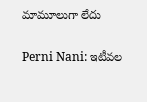మామూలుగా లేదు

Perni Nani: ఇటీవల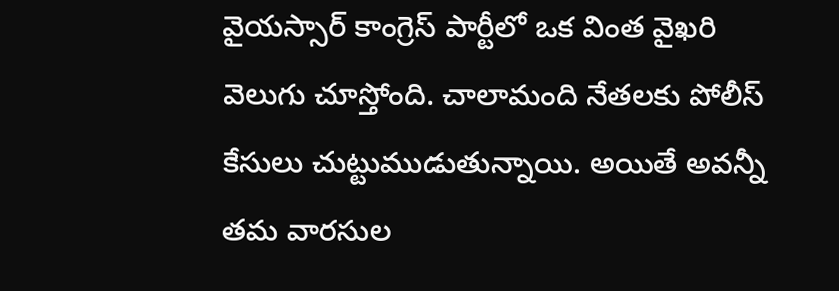వైయస్సార్ కాంగ్రెస్ పార్టీలో ఒక వింత వైఖరి వెలుగు చూస్తోంది. చాలామంది నేతలకు పోలీస్ కేసులు చుట్టుముడుతున్నాయి. అయితే అవన్నీ తమ వారసుల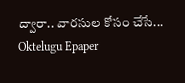ద్వారా.. వారసుల కోసం చేసే...
Oktelugu Epaper